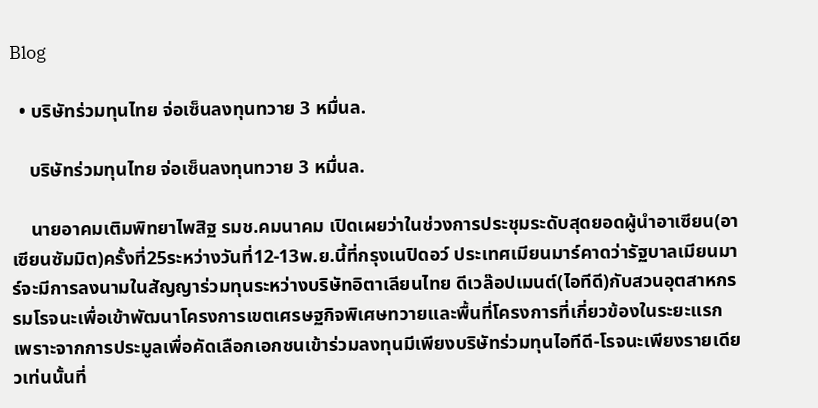Blog

  • บริษัทร่วมทุนไทย จ่อเซ็นลงทุนทวาย 3 หมื่นล.

    บริษัทร่วมทุนไทย จ่อเซ็นลงทุนทวาย 3 หมื่นล.

    นายอาคมเติมพิทยาไพสิฐ รมช.คมนาคม เปิดเผยว่าในช่วงการประชุมระดับสุดยอดผู้นำอาเซียน(อาเซียนซัมมิต)ครั้งที่25ระหว่างวันที่12-13พ.ย.นี้ที่กรุงเนปิดอว์ ประเทศเมียนมาร์คาดว่ารัฐบาลเมียนมาร์จะมีการลงนามในสัญญาร่วมทุนระหว่างบริษัทอิตาเลียนไทย ดีเวล๊อปเมนต์(ไอทีดี)กับสวนอุตสาหกรรมโรจนะเพื่อเข้าพัฒนาโครงการเขตเศรษฐกิจพิเศษทวายและพื้นที่โครงการที่เกี่ยวข้องในระยะแรก เพราะจากการประมูลเพื่อคัดเลือกเอกชนเข้าร่วมลงทุนมีเพียงบริษัทร่วมทุนไอทีดี-โรจนะเพียงรายเดียวเท่นนั้นที่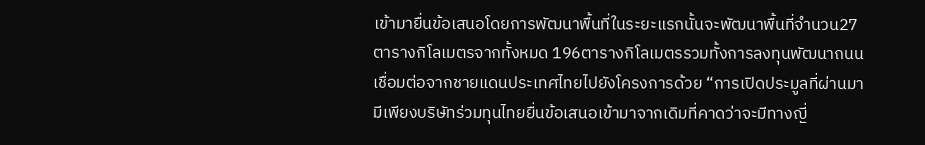เข้ามายื่นข้อเสนอโดยการพัฒนาพื้นที่ในระยะแรกนั้นจะพัฒนาพื้นที่จำนวน27ตารางกิโลเมตรจากทั้งหมด 196ตารางกิโลเมตรรวมทั้งการลงทุนพัฒนาถนนเชื่อมต่อจากชายแดนประเทศไทยไปยังโครงการด้วย “การเปิดประมูลที่ผ่านมามีเพียงบริษัทร่วมทุนไทยยื่นข้อเสนอเข้ามาจากเดิมที่คาดว่าจะมีทางญี่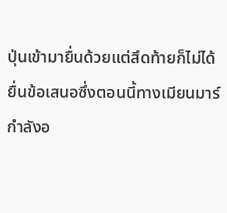ปุ่นเข้ามายื่นด้วยแต่สึดท้ายก็ไม่ได้ยื่นข้อเสนอซึ่งตอนนี้ทางเมียนมาร์กำลังอ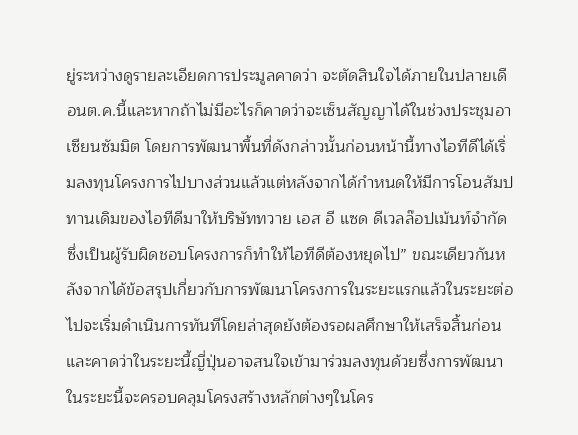ยู่ระหว่างดูรายละเอียดการประมูลคาดว่า จะตัดสินใจได้ภายในปลายเดือนต.ค.นี้และหากถ้าไม่มีอะไรก็คาดว่าจะเซ็นสัญญาได้ในช่วงประชุมอาเซียนซัมมิต โดยการพัฒนาพื้นที่ดังกล่าวนั้นก่อนหน้านี้ทางไอทีดีได้เริ่มลงทุนโครงการไปบางส่วนแล้วแต่หลังจากได้กำหนดให้มีการโอนสัมปทานเดิมของไอทีดีมาให้บริษัททวาย เอส อี แซด ดีเวลล๊อปเม้นท์จำกัดซึ่งเป็นผู้รับผิดชอบโครงการก็ทำให้ไอทีดีต้องหยุดไป” ขณะเดียวกันหลังจากได้ข้อสรุปเกี่ยวกับการพัฒนาโครงการในระยะแรกแล้วในระยะต่อไปจะเริ่มดำเนินการทันทีโดยล่าสุดยังต้องรอผลศึกษาให้เสร็จสิ้นก่อนและคาดว่าในระยะนี้ญี่ปุ่นอาจสนใจเข้ามาร่วมลงทุนด้วยซึ่งการพัฒนาในระยะนี้จะครอบคลุมโครงสร้างหลักต่างๆในโคร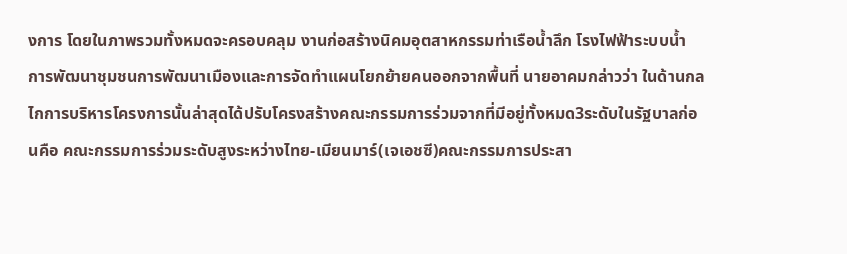งการ โดยในภาพรวมทั้งหมดจะครอบคลุม งานก่อสร้างนิคมอุตสาหกรรมท่าเรือน้ำลึก โรงไฟฟ้าระบบน้ำ การพัฒนาชุมชนการพัฒนาเมืองและการจัดทำแผนโยกย้ายคนออกจากพื้นที่ นายอาคมกล่าวว่า ในด้านกลไกการบริหารโครงการนั้นล่าสุดได้ปรับโครงสร้างคณะกรรมการร่วมจากที่มีอยู่ทั้งหมด3ระดับในรัฐบาลก่อนคือ คณะกรรมการร่วมระดับสูงระหว่างไทย-เมียนมาร์(เจเอชซี)คณะกรรมการประสา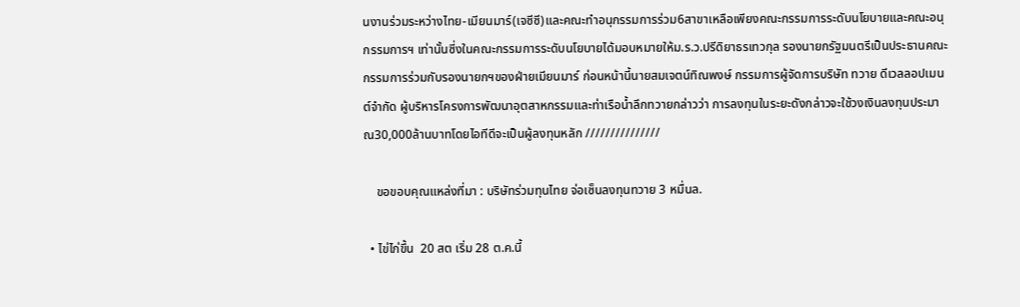นงานร่วมระหว่างไทย-เมียนมาร์(เจซีซี)และคณะทำอนุกรรมการร่วม6สาขาเหลือเพียงคณะกรรมการระดับนโยบายและคณะอนุกรรมการฯ เท่านั้นซี่งในคณะกรรมการระดับนโยบายได้มอบหมายให้ม.ร.ว.ปรีดิยาธรเทวกุล รองนายกรัฐมนตรีเป็นประธานคณะกรรมการร่วมกับรองนายกฯของฝ่ายเมียนมาร์ ก่อนหน้านี้นายสมเจตน์ทิณพงษ์ กรรมการผู้จัดการบริษัท ทวาย ดีเวลลอปเมนต์จำกัด ผู้บริหารโครงการพัฒนาอุตสาหกรรมและท่าเรือน้ำลึกทวายกล่าวว่า การลงทุนในระยะดังกล่าวจะใช้วงเงินลงทุนประมาณ30,000ล้านบาทโดยไอทีดีจะเป็นผู้ลงทุนหลัก ///////////////

    ขอขอบคุณแหล่งที่มา : บริษัทร่วมทุนไทย จ่อเซ็นลงทุนทวาย 3 หมื่นล.

  • ไข่ไก่ขึ้น  20 สต เริ่ม 28 ต.ค.นี้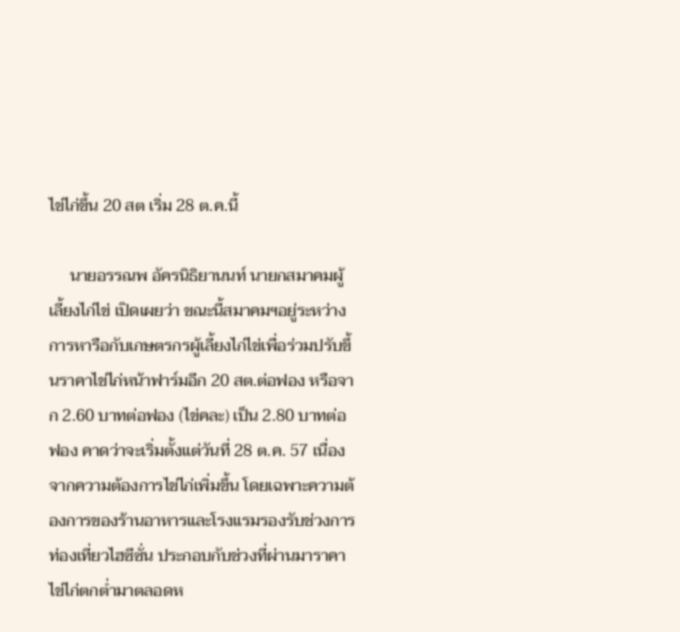ไข่ไก่ขึ้น 20 สต เริ่ม 28 ต.ค.นี้

     นายอรรณพ อัครนิธิยานนท์ นายกสมาคมผู้เลี้ยงไก่ไข่ เปิดเผยว่า ขณะนี้สมาคมฯอยู่ระหว่างการหารือกับเกษตรกรผู้เลี้ยงไก่ไข่เพื่อร่วมปรับขึ้นราคาไข่ไก่หน้าฟาร์มอีก 20 สต.ต่อฟอง หรือจาก 2.60 บาทต่อฟอง (ไข่คละ) เป็น 2.80 บาทต่อฟอง คาดว่าจะเริ่มตั้งแต่วันที่ 28 ต.ค. 57 เนื่องจากความต้องการไข่ไก่เพิ่มขึ้น โดยเฉพาะความต้องการของร้านอาหารและโรงแรมรองรับช่วงการท่องเที่ยวไฮซีซั่น ประกอบกับช่วงที่ผ่านมาราคาไข่ไก่ตกต่ำมาตลอดห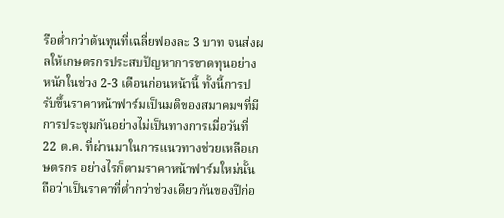รือต่ำกว่าต้นทุนที่เฉลี่ยฟองละ 3 บาท จนส่งผลให้เกษตรกรประสบปัญหาการขาดทุนอย่างหนักในช่วง 2-3 เดือนก่อนหน้านี้ ทั้งนี้การปรับขึ้นราคาหน้าฟาร์มเป็นมติของสมาคมฯที่มีการประชุมกันอย่างไม่เป็นทางการเมื่อวันที่ 22 ต.ค. ที่ผ่านมาในการแนวทางช่วยเหลือเกษตรกร อย่างไรก็ตามราคาหน้าฟาร์มใหม่นั้นถือว่าเป็นราคาที่ต่ำกว่าช่วงเดียวกันของปีก่อ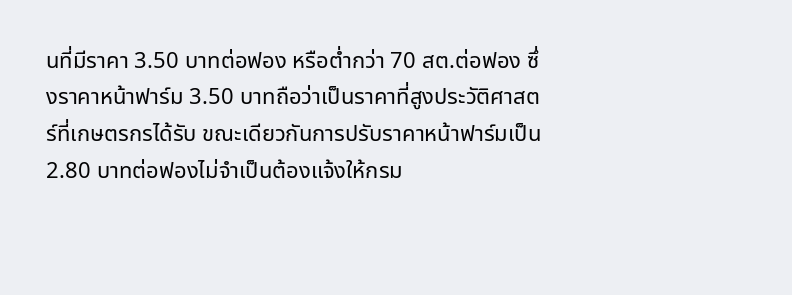นที่มีราคา 3.50 บาทต่อฟอง หรือต่ำกว่า 70 สต.ต่อฟอง ซึ่งราคาหน้าฟาร์ม 3.50 บาทถือว่าเป็นราคาที่สูงประวัติศาสตร์ที่เกษตรกรได้รับ ขณะเดียวกันการปรับราคาหน้าฟาร์มเป็น 2.80 บาทต่อฟองไม่จำเป็นต้องแจ้งให้กรม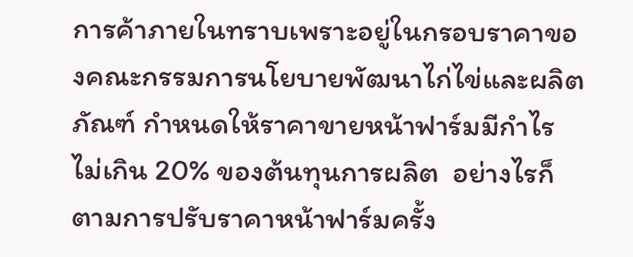การค้าภายในทราบเพราะอยู่ในกรอบราคาของคณะกรรมการนโยบายพัฒนาไก่ไข่และผลิตภัณฑ์ กำหนดให้ราคาขายหน้าฟาร์มมีกำไรไม่เกิน 20% ของต้นทุนการผลิต  อย่างไรก็ตามการปรับราคาหน้าฟาร์มครั้ง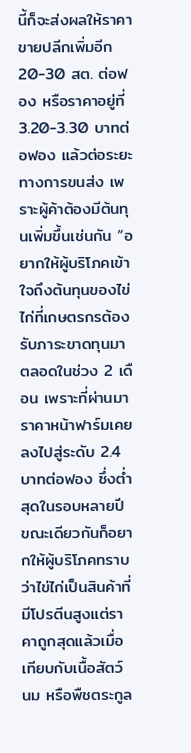นี้ก็จะส่งผลให้ราคาขายปลีกเพิ่มอีก 20-30 สต. ต่อฟอง หรือราคาอยู่ที่ 3.20-3.30 บาทต่อฟอง แล้วต่อระยะทางการขนส่ง เพราะผู้ค้าต้องมีต้นทุนเพิ่มขึ้นเช่นกัน “อยากให้ผู้บริโภคเข้าใจถึงต้นทุนของไข่ไก่ที่เกษตรกรต้องรับภาระขาดทุนมาตลอดในช่วง 2 เดือน เพราะที่ผ่านมาราคาหน้าฟาร์มเคยลงไปสู่ระดับ 2.4 บาทต่อฟอง ซึ่งต่ำสุดในรอบหลายปี ขณะเดียวกันก็อยากให้ผู้บริโภคทราบว่าไข่ไก่เป็นสินค้าที่มีโปรตีนสูงแต่ราคาถูกสุดแล้วเมื่อเทียบกับเนื้อสัตว์ นม หรือพืชตระกูล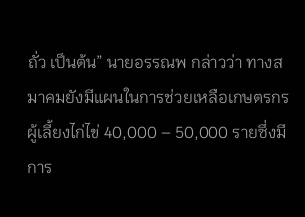ถั่ว เป็นต้น” นายอรรณพ กล่าวว่า ทางสมาคมยังมีแผนในการช่วยเหลือเกษตรกรผู้เลี้ยงไก่ไข่ 40,000 – 50,000 รายซึ่งมีการ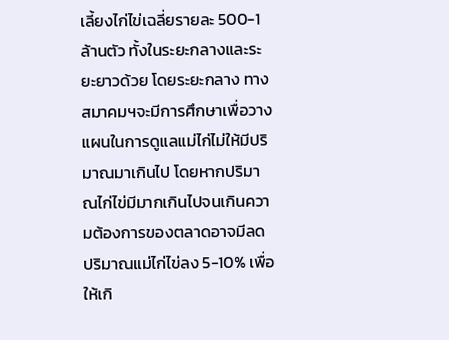เลี้ยงไก่ไข่เฉลี่ยรายละ 500-1ล้านตัว ทั้งในระยะกลางและระยะยาวด้วย โดยระยะกลาง ทางสมาคมฯจะมีการศึกษาเพื่อวางแผนในการดูแลแม่ไก่ไม่ให้มีปริมาณมาเกินไป โดยหากปริมาณไก่ไข่มีมากเกินไปจนเกินความต้องการของตลาดอาจมีลดปริมาณแม่ไก่ไข่ลง 5-10% เพื่อให้เกิ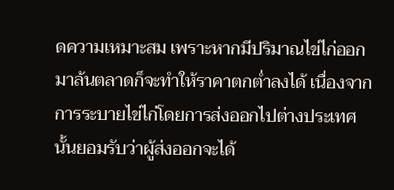ดความเหมาะสม เพราะหากมีปริมาณไข่ไก่ออกมาล้นตลาดก็จะทำให้ราคาตกต่ำลงได้ เนื่องจากการระบายไข่ไก่โดยการส่งออกไปต่างประเทศนั้นยอมรับว่าผู้ส่งออกจะได้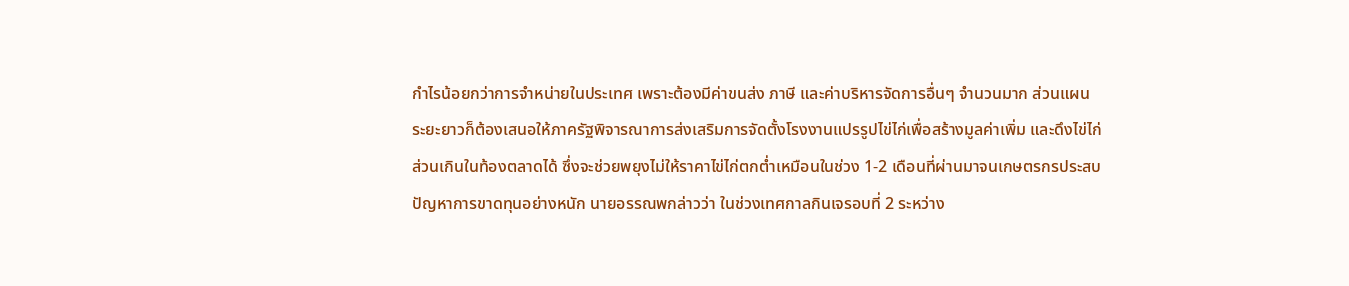กำไรน้อยกว่าการจำหน่ายในประเทศ เพราะต้องมีค่าขนส่ง ภาษี และค่าบริหารจัดการอื่นๆ จำนวนมาก ส่วนแผนระยะยาวก็ต้องเสนอให้ภาครัฐพิจารณาการส่งเสริมการจัดตั้งโรงงานแปรรูปไข่ไก่เพื่อสร้างมูลค่าเพิ่ม และดึงไข่ไก่ส่วนเกินในท้องตลาดได้ ซึ่งจะช่วยพยุงไม่ให้ราคาไข่ไก่ตกต่ำเหมือนในช่วง 1-2 เดือนที่ผ่านมาจนเกษตรกรประสบปัญหาการขาดทุนอย่างหนัก นายอรรณพกล่าวว่า ในช่วงเทศกาลกินเจรอบที่ 2 ระหว่าง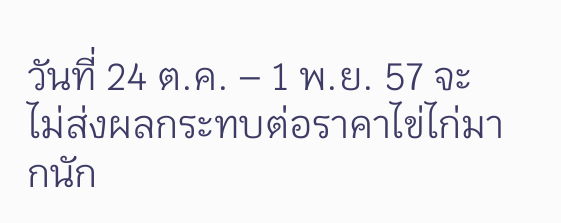วันที่ 24 ต.ค. – 1 พ.ย. 57 จะไม่ส่งผลกระทบต่อราคาไข่ไก่มากนัก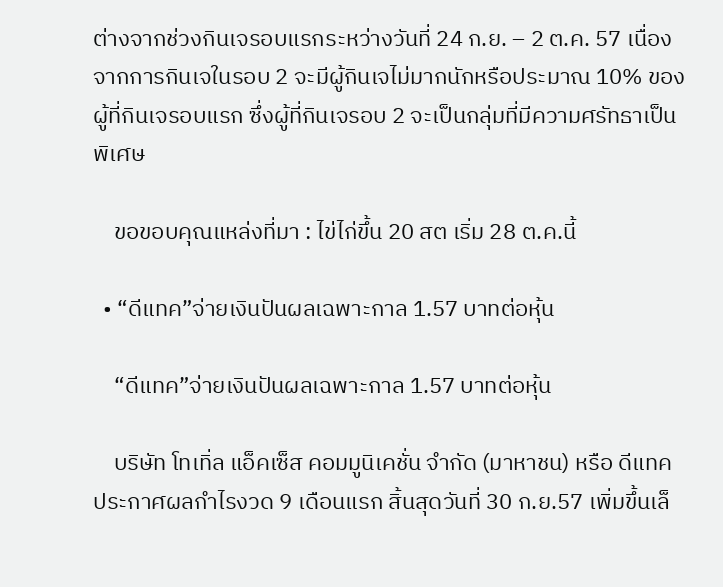ต่างจากช่วงกินเจรอบแรกระหว่างวันที่ 24 ก.ย. – 2 ต.ค. 57 เนื่องจากการกินเจในรอบ 2 จะมีผู้กินเจไม่มากนักหรือประมาณ 10% ของผู้ที่กินเจรอบแรก ซึ่งผู้ที่กินเจรอบ 2 จะเป็นกลุ่มที่มีความศรัทธาเป็นพิเศษ

    ขอขอบคุณแหล่งที่มา : ไข่ไก่ขึ้น 20 สต เริ่ม 28 ต.ค.นี้

  • “ดีแทค”จ่ายเงินปันผลเฉพาะกาล 1.57 บาทต่อหุ้น

    “ดีแทค”จ่ายเงินปันผลเฉพาะกาล 1.57 บาทต่อหุ้น

    บริษัท โทเทิ่ล แอ็คเซ็ส คอมมูนิเคชั่น จำกัด (มาหาชน) หรือ ดีแทค ประกาศผลกำไรงวด 9 เดือนแรก สิ้นสุดวันที่ 30 ก.ย.57 เพิ่มขึ้นเล็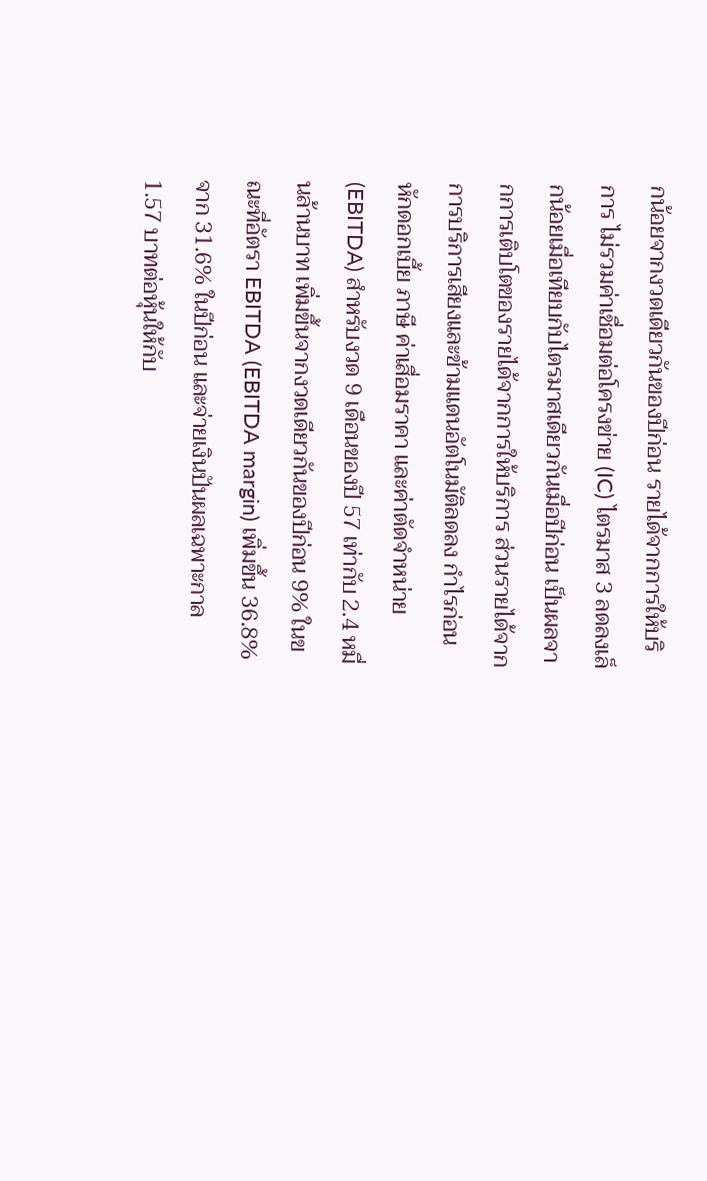กน้อยจากงวดเดียวกันของปีก่อน รายได้จากการให้บริการ ไม่รวมค่าเชื่อมต่อโครงข่าย (IC) ไตรมาส 3 ลดลงเล็กน้อยเมื่อเทียบกับไตรมาสเดียวกันเมื่อปีก่อน เป็นผลจากการเติบโตของรายได้จากการให้บริการ ส่วนรายได้จากการบริการเสียงและข้ามแดนอัตโนมัติลดลง กำไรก่อนหักดอกเบี้ย ภาษี ค่าเสื่อมราคา และค่าตัดจำหน่าย (EBITDA) สำหรับงวด 9 เดือนของปี 57 เท่ากับ 2.4 หมื่นล้านบาท เพิ่มขึ้นจากงวดเดียวกันของปีก่อน 9% ในขณะที่อัตรา EBITDA (EBITDA margin) เพิ่มขึ้น 36.8% จาก 31.6% ในปีก่อน และจ่ายเงินปันผลเฉพาะกาล 1.57 บาทต่อหุ้นให้กับ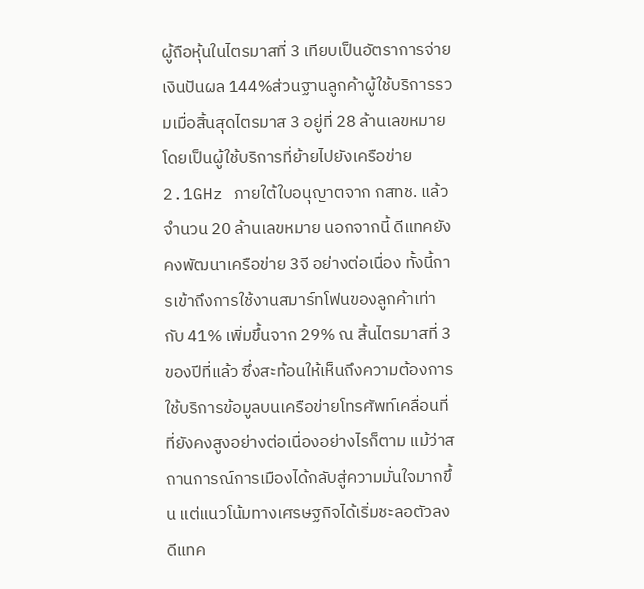ผู้ถือหุ้นในไตรมาสที่ 3 เทียบเป็นอัตราการจ่ายเงินปันผล 144%ส่วนฐานลูกค้าผู้ใช้บริการรวมเมื่อสิ้นสุดไตรมาส 3 อยู่ที่ 28 ล้านเลขหมาย โดยเป็นผู้ใช้บริการที่ย้ายไปยังเครือข่าย 2.1GHz ภายใต้ใบอนุญาตจาก กสทช. แล้วจำนวน 20 ล้านเลขหมาย นอกจากนี้ ดีแทคยังคงพัฒนาเครือข่าย 3จี อย่างต่อเนื่อง ทั้งนี้การเข้าถึงการใช้งานสมาร์ทโฟนของลูกค้าเท่ากับ 41% เพิ่มขึ้นจาก 29% ณ สิ้นไตรมาสที่ 3 ของปีที่แล้ว ซึ่งสะท้อนให้เห็นถึงความต้องการใช้บริการข้อมูลบนเครือข่ายโทรศัพท์เคลื่อนที่ที่ยังคงสูงอย่างต่อเนื่องอย่างไรก็ตาม แม้ว่าสถานการณ์การเมืองได้กลับสู่ความมั่นใจมากขึ้น แต่แนวโน้มทางเศรษฐกิจได้เริ่มชะลอตัวลง ดีแทค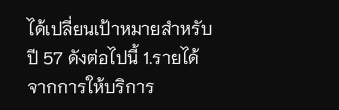ได้เปลี่ยนเป้าหมายสำหรับปี 57 ดังต่อไปนี้ 1.รายได้จากการให้บริการ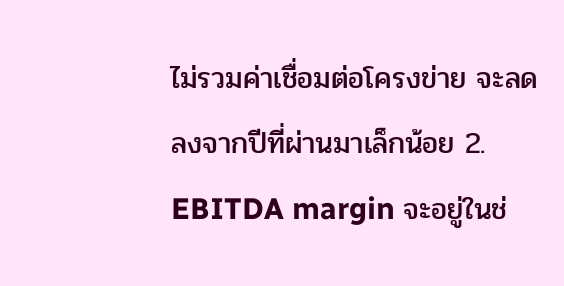ไม่รวมค่าเชื่อมต่อโครงข่าย จะลดลงจากปีที่ผ่านมาเล็กน้อย 2. EBITDA margin จะอยู่ในช่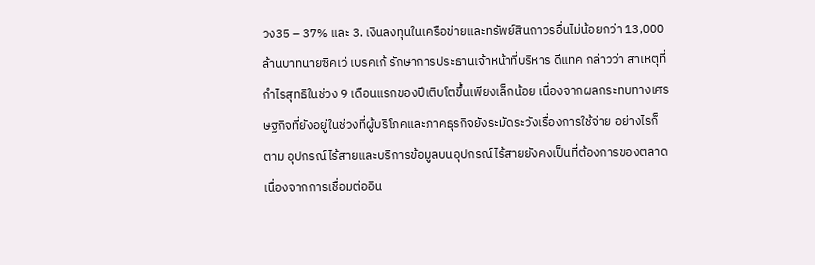วง35 – 37% และ 3. เงินลงทุนในเครือข่ายและทรัพย์สินถาวรอื่นไม่น้อยกว่า 13,000 ล้านบาทนายซิคเว่ เบรคเก้ รักษาการประธานเจ้าหน้าที่บริหาร ดีแทค กล่าวว่า สาเหตุที่กำไรสุทธิในช่วง 9 เดือนแรกของปีเติบโตขึ้นเพียงเล็กน้อย เนื่องจากผลกระทบทางเศรษฐกิจที่ยังอยู่ในช่วงที่ผู้บริโภคและภาคธุรกิจยังระมัดระวังเรื่องการใช้จ่าย อย่างไรก็ตาม อุปกรณ์ไร้สายและบริการข้อมูลบนอุปกรณ์ไร้สายยังคงเป็นที่ต้องการของตลาด เนื่องจากการเชื่อมต่ออิน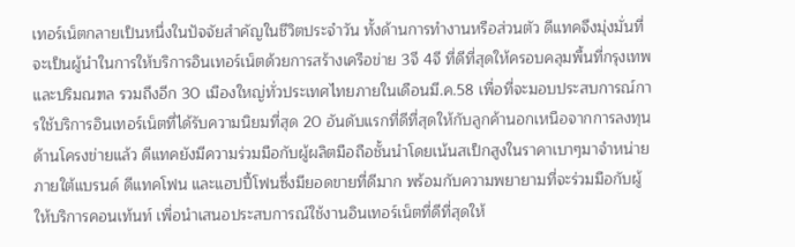เทอร์เน็ตกลายเป็นหนึ่งในปัจจัยสำคัญในชีวิตประจำวัน ทั้งด้านการทำงานหรือส่วนตัว ดีแทคจึงมุ่งมั่นที่จะเป็นผู้นำในการให้บริการอินเทอร์เน็ตด้วยการสร้างเครือข่าย 3จี 4จี ที่ดีที่สุดให้ครอบคลุมพื้นที่กรุงเทพและปริมณฑล รวมถึงอีก 30 เมืองใหญ่ทั่วประเทศไทยภายในเดือนมี.ค.58 เพื่อที่จะมอบประสบการณ์การใช้บริการอินเทอร์เน็ตที่ได้รับความนิยมที่สุด 20 อันดับแรกที่ดีที่สุดให้กับลูกค้านอกเหนือจากการลงทุนด้านโครงข่ายแล้ว ดีแทคยังมีความร่วมมือกับผู้ผลิตมือถือชั้นนำโดยเน้นสเป็กสูงในราคาเบาๆมาจำหน่ายภายใต้แบรนด์ ดีแทคโฟน และแฮปปี้โฟนซึ่งมียอดขายที่ดีมาก พร้อมกับความพยายามที่จะร่วมมือกับผู้ให้บริการคอนเท้นท์ เพื่อนำเสนอประสบการณ์ใช้งานอินเทอร์เน็ตที่ดีที่สุดให้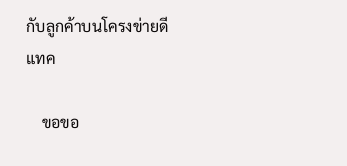กับลูกค้าบนโครงข่ายดีแทค

    ขอขอ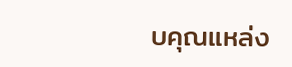บคุณแหล่ง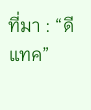ที่มา : “ดีแทค”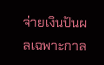จ่ายเงินปันผลเฉพาะกาล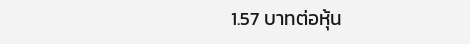1.57 บาทต่อหุ้น